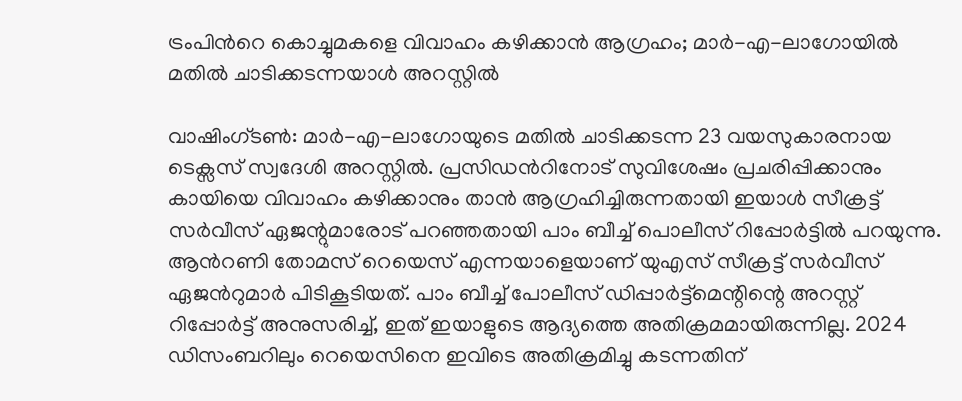ട്രംപിന്‍റെ കൊച്ചുമകളെ വിവാഹം കഴിക്കാൻ ആഗ്രഹം; മാർ-എ-ലാഗോയിൽ മതിൽ ചാടിക്കടന്നയാൾ അറസ്റ്റിൽ

വാഷിംഗ്ടണ്‍: മാർ-എ-ലാഗോയുടെ മതിൽ ചാടിക്കടന്ന 23 വയസുകാരനായ ടെക്സസ് സ്വദേശി അറസ്റ്റിൽ. പ്രസിഡന്‍റിനോട് സുവിശേഷം പ്രചരിപ്പിക്കാനും കായിയെ വിവാഹം കഴിക്കാനും താൻ ആഗ്രഹിച്ചിരുന്നതായി ഇയാൾ സീക്രട്ട് സർവീസ് ഏജന്റുമാരോട് പറഞ്ഞതായി പാം ബീച്ച് പൊലീസ് റിപ്പോർട്ടിൽ പറയുന്നു. ആന്‍റണി തോമസ് റെയെസ് എന്നയാളെയാണ് യുഎസ് സീക്രട്ട് സർവീസ് ഏജന്‍റുമാർ പിടികൂടിയത്. പാം ബീച്ച് പോലീസ് ഡിപ്പാർട്ട്മെന്റിന്റെ അറസ്റ്റ് റിപ്പോർട്ട് അനുസരിച്ച്, ഇത് ഇയാളുടെ ആദ്യത്തെ അതിക്രമമായിരുന്നില്ല. 2024 ഡിസംബറിലും റെയെസിനെ ഇവിടെ അതിക്രമിച്ചു കടന്നതിന്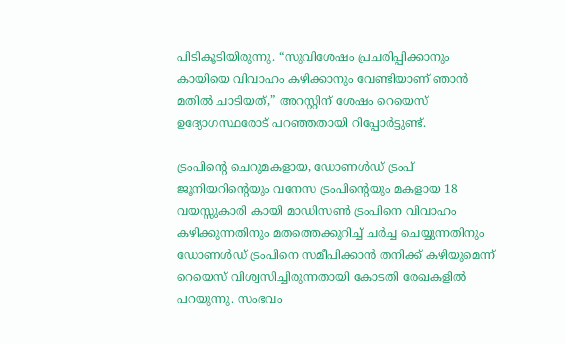പിടികൂടിയിരുന്നു. “സുവിശേഷം പ്രചരിപ്പിക്കാനും കായിയെ വിവാഹം കഴിക്കാനും വേണ്ടിയാണ് ഞാൻ മതിൽ ചാടിയത്,” അറസ്റ്റിന് ശേഷം റെയെസ് ഉദ്യോഗസ്ഥരോട് പറഞ്ഞതായി റിപ്പോർട്ടുണ്ട്.

ട്രംപിന്റെ ചെറുമകളായ, ഡോണൾഡ് ട്രംപ് ജൂനിയറിന്‍റെയും വനേസ ട്രംപിന്റെയും മകളായ 18 വയസ്സുകാരി കായി മാഡിസൺ ട്രംപിനെ വിവാഹം കഴിക്കുന്നതിനും മതത്തെക്കുറിച്ച് ചർച്ച ചെയ്യുന്നതിനും ഡോണൾഡ് ട്രംപിനെ സമീപിക്കാൻ തനിക്ക് കഴിയുമെന്ന് റെയെസ് വിശ്വസിച്ചിരുന്നതായി കോടതി രേഖകളിൽ പറയുന്നു. സംഭവം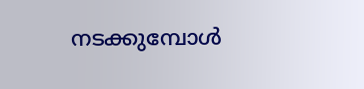നടക്കുമ്പോൾ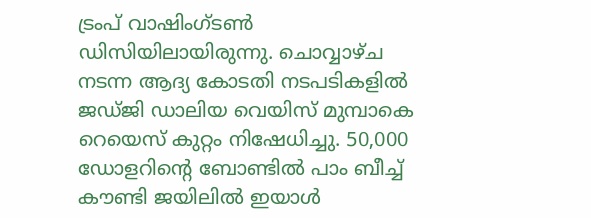ട്രംപ് വാഷിംഗ്ടൺ ഡിസിയിലായിരുന്നു. ചൊവ്വാഴ്ച നടന്ന ആദ്യ കോടതി നടപടികളിൽ ജഡ്ജി ഡാലിയ വെയിസ് മുമ്പാകെ റെയെസ് കുറ്റം നിഷേധിച്ചു. 50,000 ഡോളറിന്‍റെ ബോണ്ടിൽ പാം ബീച്ച് കൗണ്ടി ജയിലിൽ ഇയാൾ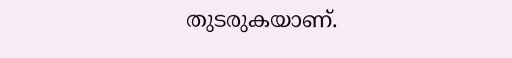തുടരുകയാണ്.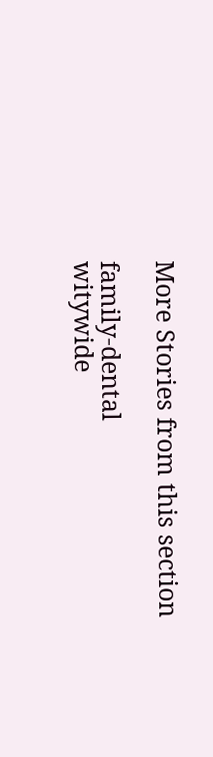More Stories from this section

family-dental
witywide